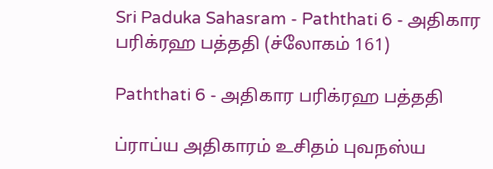Sri Paduka Sahasram - Paththati 6 - அதிகார பரிக்ரஹ பத்ததி (ச்லோகம் 161)

Paththati 6 - அதிகார பரிக்ரஹ பத்ததி

ப்ராப்ய அதிகாரம் உசிதம் புவநஸ்ய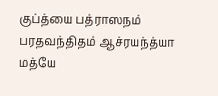குப்த்யை பத்ராஸநம் பரதவந்திதம் ஆச்ரயந்த்யா மத்யே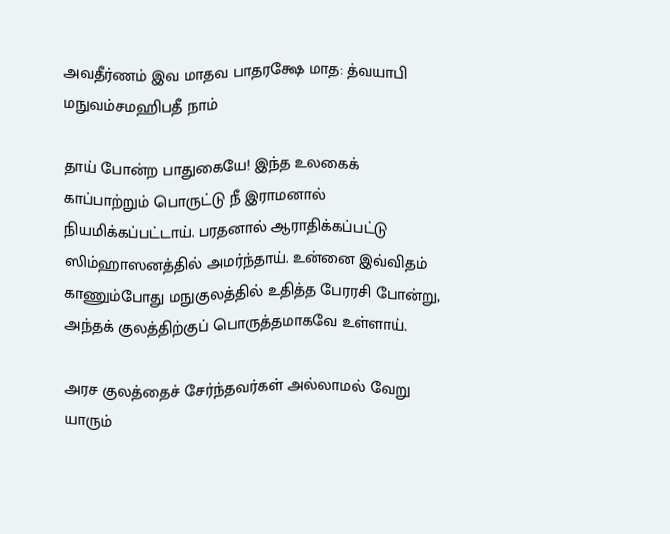அவதீர்ணம் இவ மாதவ பாதரக்ஷே மாத: த்வயாபி மநுவம்சமஹிபதீ நாம்

தாய் போன்ற பாதுகையே! இந்த உலகைக் காப்பாற்றும் பொருட்டு நீ இராமனால் நியமிக்கப்பட்டாய். பரதனால் ஆராதிக்கப்பட்டு ஸிம்ஹாஸனத்தில் அமர்ந்தாய். உன்னை இவ்விதம் காணும்போது மநுகுலத்தில் உதித்த பேரரசி போன்று, அந்தக் குலத்திற்குப் பொருத்தமாகவே உள்ளாய்.

அரச குலத்தைச் சேர்ந்தவர்கள் அல்லாமல் வேறு யாரும்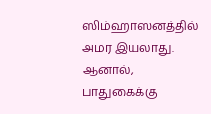ஸிம்ஹாஸனத்தில் அமர இயலாது. ஆனால், பாதுகைக்கு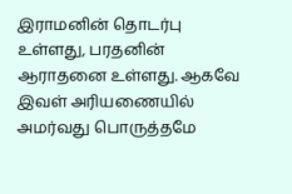இராமனின் தொடர்பு உள்ளது, பரதனின் ஆராதனை உள்ளது. ஆகவே இவள் அரியணையில் அமர்வது பொருத்தமே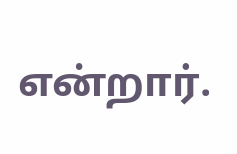என்றார்.